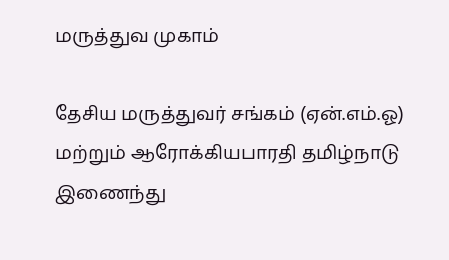மருத்துவ முகாம்

தேசிய மருத்துவர் சங்கம் (ஏன்.எம்.ஓ) மற்றும் ஆரோக்கியபாரதி தமிழ்நாடு இணைந்து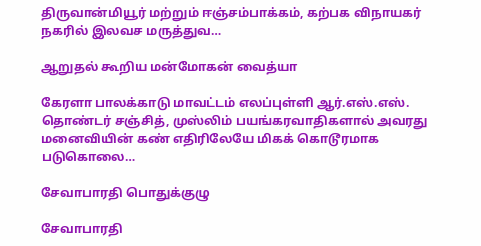திருவான்மியூர் மற்றும் ஈஞ்சம்பாக்கம், கற்பக விநாயகர் நகரில் இலவச மருத்துவ…

ஆறுதல் கூறிய மன்மோகன் வைத்யா

கேரளா பாலக்காடு மாவட்டம் எலப்புள்ளி ஆர்.எஸ்.எஸ். தொண்டர் சஞ்சித், முஸ்லிம் பயங்கரவாதிகளால் அவரது மனைவியின் கண் எதிரிலேயே மிகக் கொடூரமாக படுகொலை…

சேவாபாரதி பொதுக்குழு

சேவாபாரதி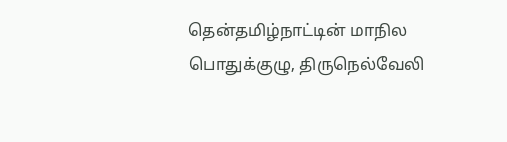தென்தமிழ்நாட்டின் மாநில பொதுக்குழு, திருநெல்வேலி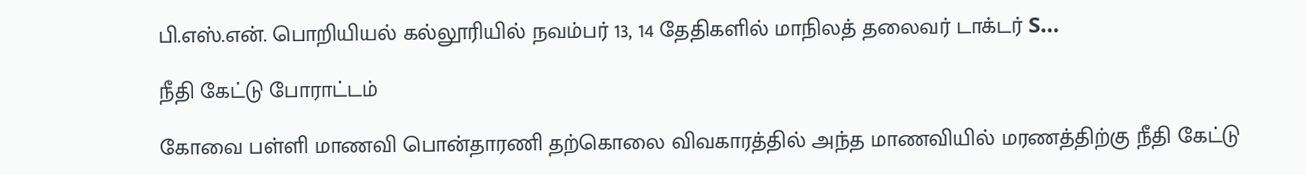பி.எஸ்.என். பொறியியல் கல்லூரியில் நவம்பர் 13, 14 தேதிகளில் மாநிலத் தலைவர் டாக்டர் S…

நீதி கேட்டு போராட்டம்

கோவை பள்ளி மாணவி பொன்தாரணி தற்கொலை விவகாரத்தில் அந்த மாணவியில் மரணத்திற்கு நீதி கேட்டு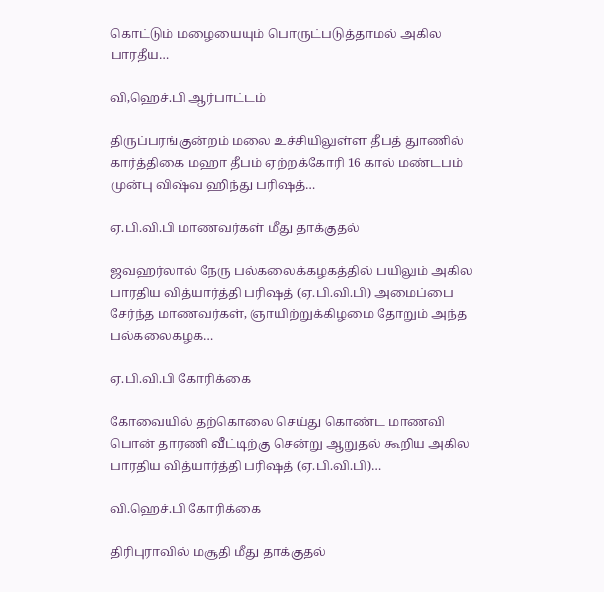கொட்டும் மழையையும் பொருட்படுத்தாமல் அகில பாரதீய…

வி,ஹெச்.பி ஆர்பாட்டம்

திருப்பரங்குன்றம் மலை உச்சியிலுள்ள தீபத் துாணில் கார்த்திகை மஹா தீபம் ஏற்றக்கோரி 16 கால் மண்டபம் முன்பு விஷ்வ ஹிந்து பரிஷத்…

ஏ.பி.வி.பி மாணவர்கள் மீது தாக்குதல்

ஜவஹர்லால் நேரு பல்கலைக்கழகத்தில் பயிலும் அகில பாரதிய வித்யார்த்தி பரிஷத் (ஏ.பி.வி.பி) அமைப்பை சேர்ந்த மாணவர்கள், ஞாயிற்றுக்கிழமை தோறும் அந்த பல்கலைகழக…

ஏ.பி.வி.பி கோரிக்கை

கோவையில் தற்கொலை செய்து கொண்ட மாணவி பொன் தாரணி வீட்டிற்கு சென்று ஆறுதல் கூறிய அகில பாரதிய வித்யார்த்தி பரிஷத் (ஏ.பி.வி.பி)…

வி.ஹெச்.பி கோரிக்கை

திரிபுராவில் மசூதி மீது தாக்குதல்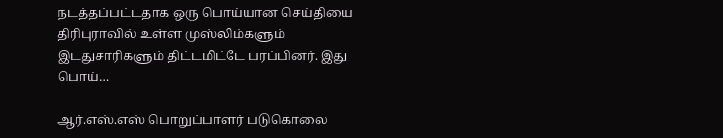நடத்தப்பட்டதாக ஒரு பொய்யான செய்தியை திரிபுராவில் உள்ள முஸ்லிம்களும் இடதுசாரிகளும் திட்டமிட்டே பரப்பினர். இது பொய்…

ஆர்.எஸ்.எஸ் பொறுப்பாளர் படுகொலை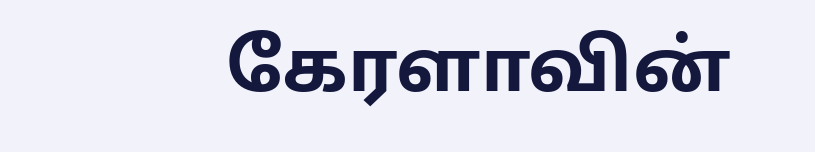கேரளாவின்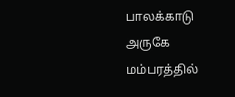பாலக்காடு அருகே மம்பரத்தில்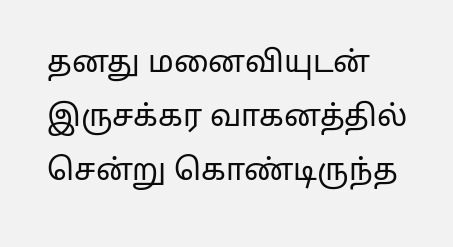தனது மனைவியுடன் இருசக்கர வாகனத்தில் சென்று கொண்டிருந்த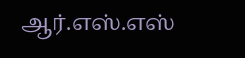ஆர்.எஸ்.எஸ்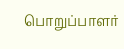பொறுப்பாளர்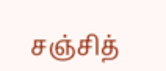சஞ்சித்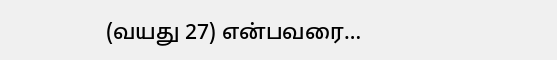(வயது 27) என்பவரை…